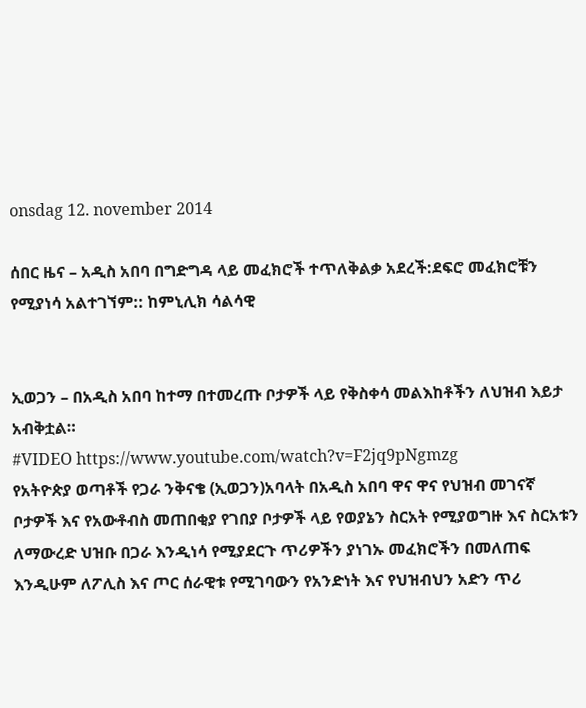onsdag 12. november 2014

ሰበር ዜና – አዲስ አበባ በግድግዳ ላይ መፈክሮች ተጥለቅልቃ አደረች:ደፍሮ መፈክሮቹን የሚያነሳ አልተገኘም:: ከምኒሊክ ሳልሳዊ


ኢወጋን – በአዲስ አበባ ከተማ በተመረጡ ቦታዎች ላይ የቅስቀሳ መልእከቶችን ለህዝብ እይታ አብቅቷል።
#VIDEO https://www.youtube.com/watch?v=F2jq9pNgmzg
የአትዮጵያ ወጣቶች የጋራ ንቅናቄ (ኢወጋን)አባላት በአዲስ አበባ ዋና ዋና የህዝብ መገናኛ ቦታዎች እና የአውቶብስ መጠበቂያ የገበያ ቦታዎች ላይ የወያኔን ስርአት የሚያወግዙ እና ስርአቱን ለማውረድ ህዝቡ በጋራ እንዲነሳ የሚያደርጉ ጥሪዎችን ያነገኡ መፈክሮችን በመለጠፍ እንዲሁም ለፖሊስ እና ጦር ሰራዊቱ የሚገባውን የአንድነት እና የህዝብህን አድን ጥሪ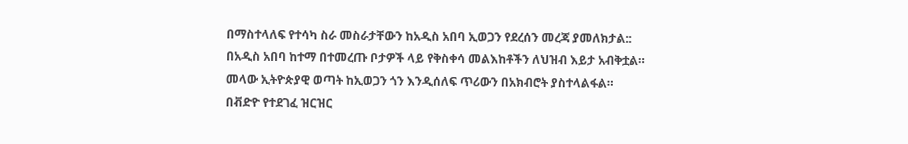በማስተላለፍ የተሳካ ስራ መስራታቸውን ከአዲስ አበባ ኢወጋን የደረሰን መረጃ ያመለክታል::
በአዲስ አበባ ከተማ በተመረጡ ቦታዎች ላይ የቅስቀሳ መልእከቶችን ለህዝብ እይታ አብቅቷል።
መላው ኢትዮጵያዊ ወጣት ከኢወጋን ጎን እንዲሰለፍ ጥሪውን በአክብሮት ያስተላልፋል።
በቭድዮ የተደገፈ ዝርዝር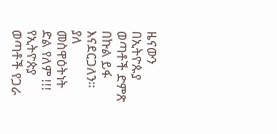ዜናውን በኢትዮጱያ ወጣቶች ድምጽ በኩል ይፋ እናደርጋለን።
ያለ መስዋዕትነት ድል የለም !!!
የኢትዮጵያ ወጣቶች የጋራ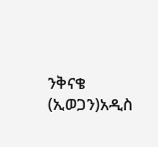ንቅናቄ (ኢወጋን)አዲስ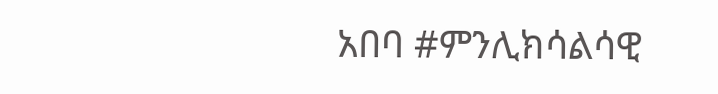አበባ #ምንሊክሳልሳዊ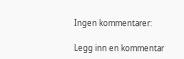Ingen kommentarer:

Legg inn en kommentar